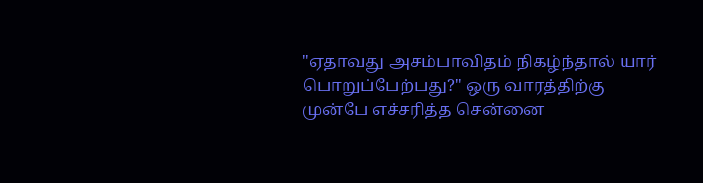"ஏதாவது அசம்பாவிதம் நிகழ்ந்தால் யார் பொறுப்பேற்பது?" ஒரு வாரத்திற்கு முன்பே எச்சரித்த சென்னை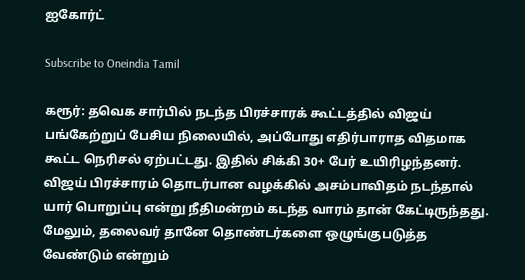ஐகோர்ட்

Subscribe to Oneindia Tamil

கரூர்: தவெக சார்பில் நடந்த பிரச்சாரக் கூட்டத்தில் விஜய் பங்கேற்றுப் பேசிய நிலையில், அப்போது எதிர்பாராத விதமாக கூட்ட நெரிசல் ஏற்பட்டது. இதில் சிக்கி 30+ பேர் உயிரிழந்தனர். விஜய் பிரச்சாரம் தொடர்பான வழக்கில் அசம்பாவிதம் நடந்தால் யார் பொறுப்பு என்று நீதிமன்றம் கடந்த வாரம் தான் கேட்டிருந்தது. மேலும், தலைவர் தானே தொண்டர்களை ஒழுங்குபடுத்த வேண்டும் என்றும்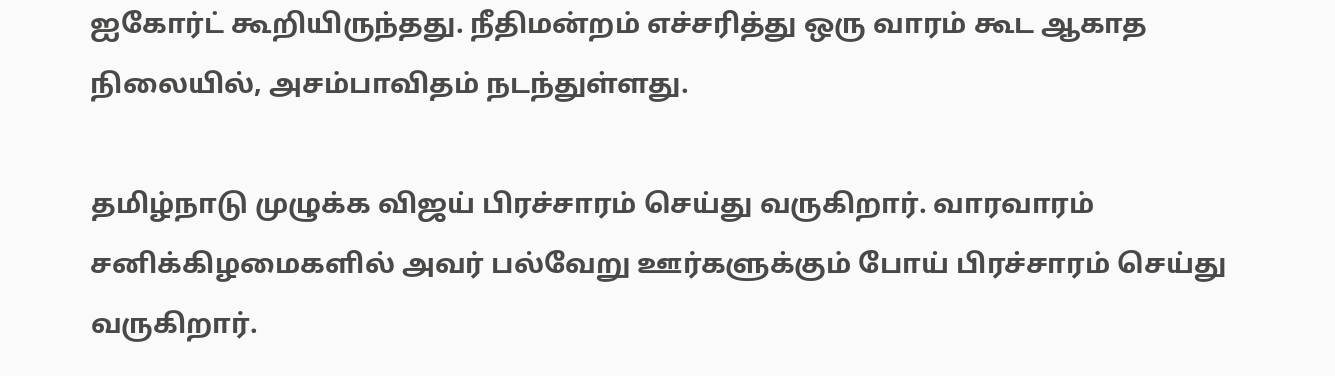ஐகோர்ட் கூறியிருந்தது. நீதிமன்றம் எச்சரித்து ஒரு வாரம் கூட ஆகாத நிலையில், அசம்பாவிதம் நடந்துள்ளது.

தமிழ்நாடு முழுக்க விஜய் பிரச்சாரம் செய்து வருகிறார். வாரவாரம் சனிக்கிழமைகளில் அவர் பல்வேறு ஊர்களுக்கும் போய் பிரச்சாரம் செய்து வருகிறார்.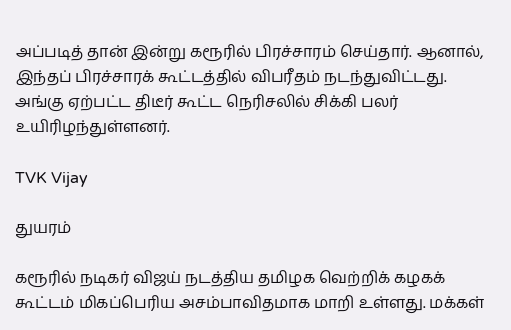அப்படித் தான் இன்று கரூரில் பிரச்சாரம் செய்தார். ஆனால், இந்தப் பிரச்சாரக் கூட்டத்தில் விபரீதம் நடந்துவிட்டது. அங்கு ஏற்பட்ட திடீர் கூட்ட நெரிசலில் சிக்கி பலர் உயிரிழந்துள்ளனர்.

TVK Vijay

துயரம்

கரூரில் நடிகர் விஜய் நடத்திய தமிழக வெற்றிக் கழகக் கூட்டம் மிகப்பெரிய அசம்பாவிதமாக மாறி உள்ளது. மக்கள்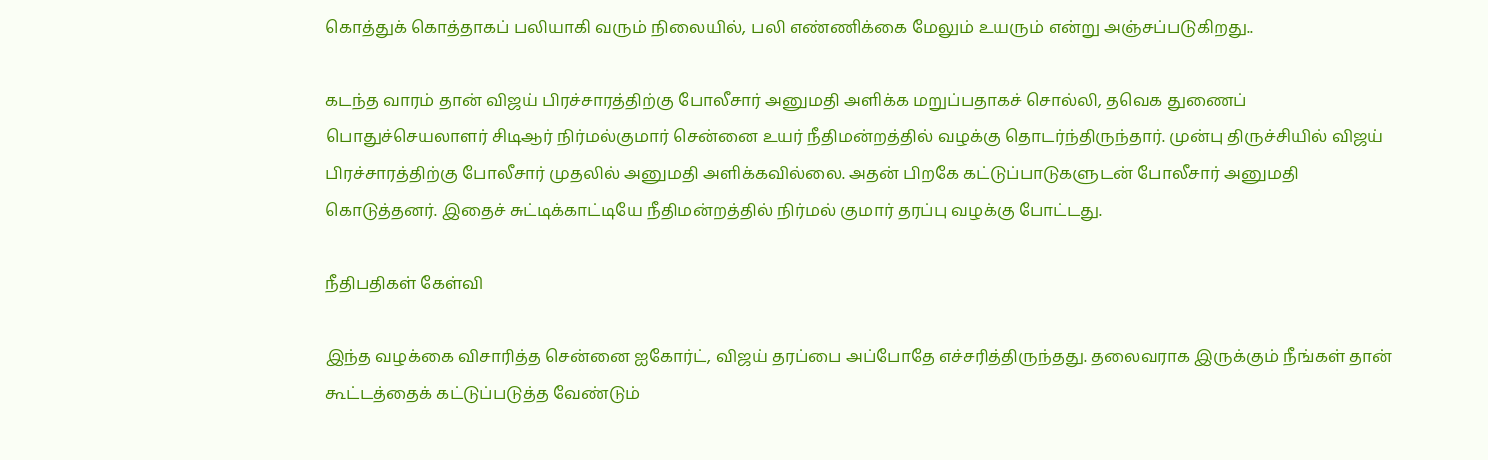கொத்துக் கொத்தாகப் பலியாகி வரும் நிலையில், பலி எண்ணிக்கை மேலும் உயரும் என்று அஞ்சப்படுகிறது..

கடந்த வாரம் தான் விஜய் பிரச்சாரத்திற்கு போலீசார் அனுமதி அளிக்க மறுப்பதாகச் சொல்லி, தவெக துணைப் பொதுச்செயலாளர் சிடிஆர் நிர்மல்குமார் சென்னை உயர் நீதிமன்றத்தில் வழக்கு தொடர்ந்திருந்தார். முன்பு திருச்சியில் விஜய் பிரச்சாரத்திற்கு போலீசார் முதலில் அனுமதி அளிக்கவில்லை. அதன் பிறகே கட்டுப்பாடுகளுடன் போலீசார் அனுமதி கொடுத்தனர். இதைச் சுட்டிக்காட்டியே நீதிமன்றத்தில் நிர்மல் குமார் தரப்பு வழக்கு போட்டது.

நீதிபதிகள் கேள்வி

இந்த வழக்கை விசாரித்த சென்னை ஐகோர்ட், விஜய் தரப்பை அப்போதே எச்சரித்திருந்தது. தலைவராக இருக்கும் நீங்கள் தான் கூட்டத்தைக் கட்டுப்படுத்த வேண்டும்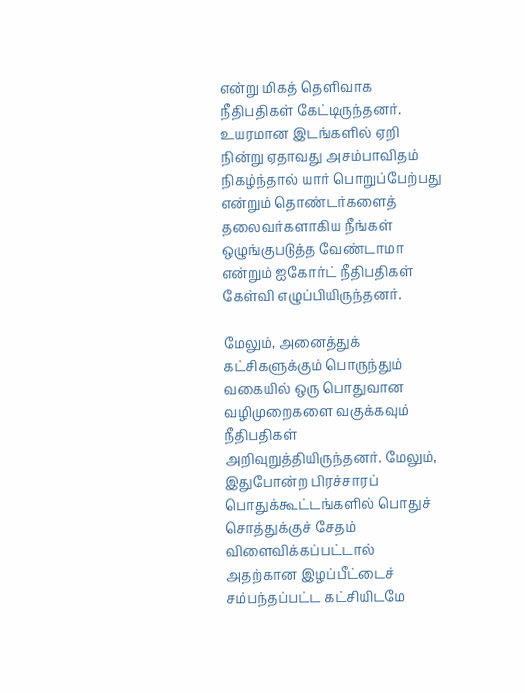என்று மிகத் தெளிவாக நீதிபதிகள் கேட்டிருந்தனர். உயரமான இடங்களில் ஏறி நின்று ஏதாவது அசம்பாவிதம் நிகழ்ந்தால் யார் பொறுப்பேற்பது என்றும் தொண்டர்களைத் தலைவர்களாகிய நீங்கள் ஒழுங்குபடுத்த வேண்டாமா என்றும் ஐகோர்ட் நீதிபதிகள் கேள்வி எழுப்பியிருந்தனர்.

மேலும், அனைத்துக் கட்சிகளுக்கும் பொருந்தும் வகையில் ஒரு பொதுவான வழிமுறைகளை வகுக்கவும் நீதிபதிகள் அறிவுறுத்தியிருந்தனர். மேலும், இதுபோன்ற பிரச்சாரப் பொதுக்கூட்டங்களில் பொதுச் சொத்துக்குச் சேதம் விளைவிக்கப்பட்டால் அதற்கான இழப்பீட்டைச் சம்பந்தப்பட்ட கட்சியிடமே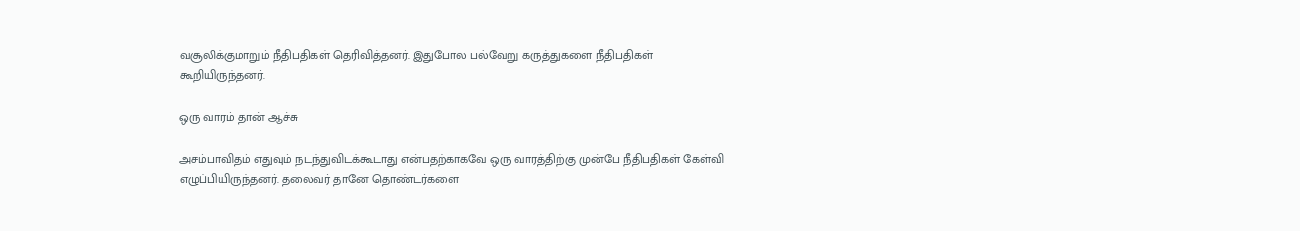வசூலிக்குமாறும் நீதிபதிகள் தெரிவித்தனர். இதுபோல பல்வேறு கருத்துகளை நீதிபதிகள் கூறியிருந்தனர்.

ஒரு வாரம் தான் ஆச்சு

அசம்பாவிதம் எதுவும் நடந்துவிடக்கூடாது என்பதற்காகவே ஒரு வாரத்திற்கு முன்பே நீதிபதிகள் கேள்வி எழுப்பியிருந்தனர். தலைவர் தானே தொண்டர்களை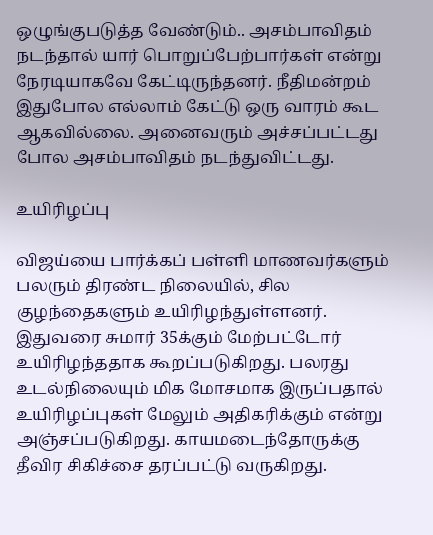ஒழுங்குபடுத்த வேண்டும்.. அசம்பாவிதம் நடந்தால் யார் பொறுப்பேற்பார்கள் என்று நேரடியாகவே கேட்டிருந்தனர். நீதிமன்றம் இதுபோல எல்லாம் கேட்டு ஒரு வாரம் கூட ஆகவில்லை. அனைவரும் அச்சப்பட்டது போல அசம்பாவிதம் நடந்துவிட்டது.

உயிரிழப்பு

விஜய்யை பார்க்கப் பள்ளி மாணவர்களும் பலரும் திரண்ட நிலையில், சில குழந்தைகளும் உயிரிழந்துள்ளனர். இதுவரை சுமார் 35க்கும் மேற்பட்டோர் உயிரிழந்ததாக கூறப்படுகிறது. பலரது உடல்நிலையும் மிக மோசமாக இருப்பதால் உயிரிழப்புகள் மேலும் அதிகரிக்கும் என்று அஞ்சப்படுகிறது. காயமடைந்தோருக்கு தீவிர சிகிச்சை தரப்பட்டு வருகிறது.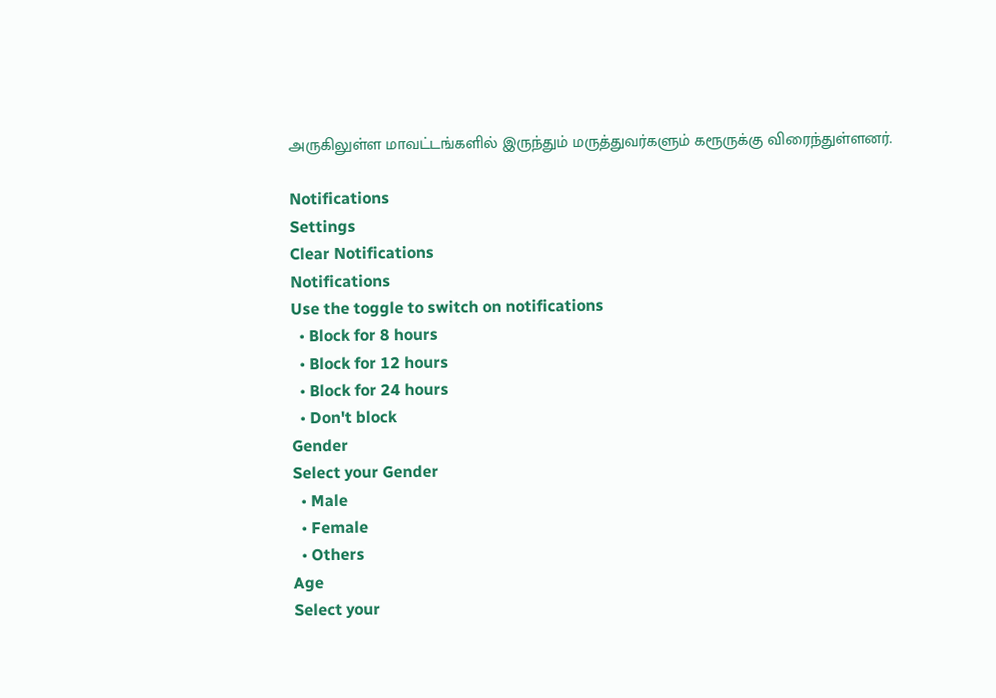அருகிலுள்ள மாவட்டங்களில் இருந்தும் மருத்துவர்களும் கரூருக்கு விரைந்துள்ளனர்.

Notifications
Settings
Clear Notifications
Notifications
Use the toggle to switch on notifications
  • Block for 8 hours
  • Block for 12 hours
  • Block for 24 hours
  • Don't block
Gender
Select your Gender
  • Male
  • Female
  • Others
Age
Select your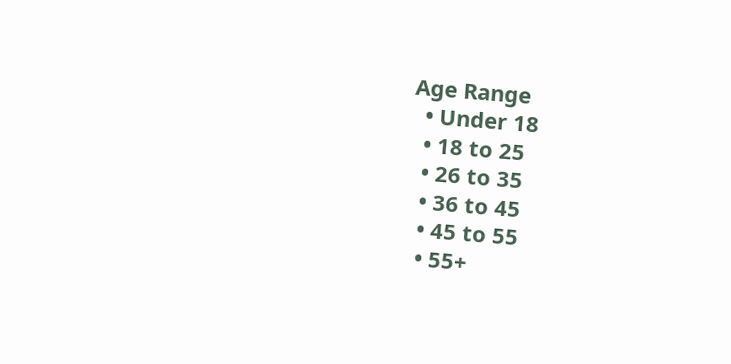Age Range
  • Under 18
  • 18 to 25
  • 26 to 35
  • 36 to 45
  • 45 to 55
  • 55+